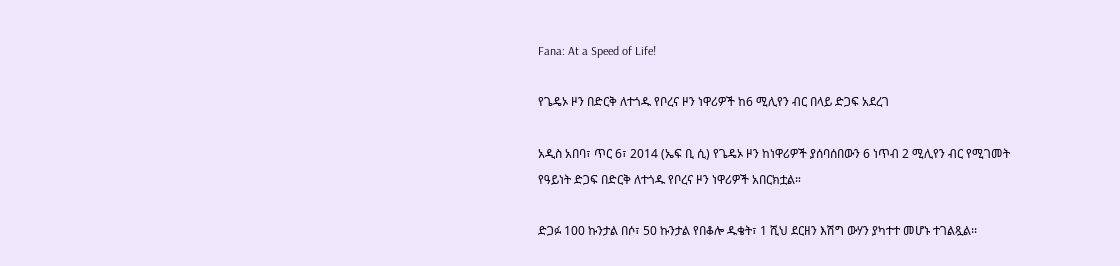Fana: At a Speed of Life!

የጌዴኦ ዞን በድርቅ ለተጎዱ የቦረና ዞን ነዋሪዎች ከ6 ሚሊየን ብር በላይ ድጋፍ አደረገ

አዲስ አበባ፣ ጥር 6፣ 2014 (ኤፍ ቢ ሲ) የጌዴኦ ዞን ከነዋሪዎች ያሰባሰበውን 6 ነጥብ 2 ሚሊየን ብር የሚገመት የዓይነት ድጋፍ በድርቅ ለተጎዱ የቦረና ዞን ነዋሪዎች አበርክቷል።

ድጋፉ 100 ኩንታል በሶ፣ 50 ኩንታል የበቆሎ ዱቄት፣ 1 ሺህ ደርዘን እሽግ ውሃን ያካተተ መሆኑ ተገልጿል፡፡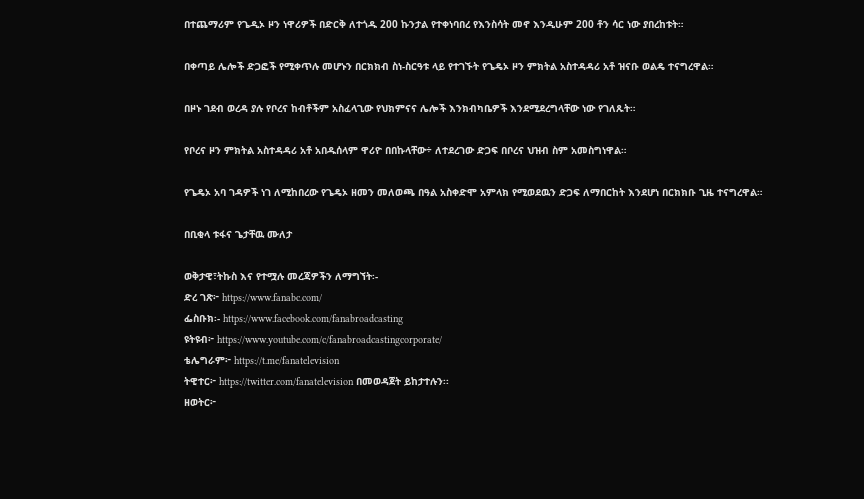በተጨማሪም የጌዲኦ ዞን ነዋሪዎች በድርቅ ለተጎዱ 200 ኩንታል የተቀነባበረ የእንስሳት መኖ እንዲሁም 200 ቶን ሳር ነው ያበረከቱት።

በቀጣይ ሌሎች ድጋፎች የሚቀጥሉ መሆኑን በርክክብ ስነ-ስርዓቱ ላይ የተገኙት የጌዴኦ ዞን ምክትል አስተዳዳሪ አቶ ዝናቡ ወልዴ ተናግረዋል።

በዞኑ ገደብ ወረዳ ያሉ የቦረና ከብቶችም አስፈላጊው የህክምናና ሌሎች እንክብካቤዎች እንደሚደረግላቸው ነው የገለጹት።

የቦረና ዞን ምክትል አስተዳዳሪ አቶ አበዱሰላም ዋሪዮ በበኩላቸው÷ ለተደረገው ድጋፍ በቦረና ህዝብ ስም አመስግነዋል።

የጌዴኦ አባ ገዳዎች ነገ ለሚከበረው የጌዴኦ ዘመን መለወጫ በዓል አስቀድሞ አምላክ የሚወደዉን ድጋፍ ለማበርከት እንደሆነ በርክክቡ ጊዜ ተናግረዋል።

በቢቂላ ቱፋና ጌታቸዉ ሙለታ

ወቅታዊ፣ትኩስ እና የተሟሉ መረጃዎችን ለማግኘት፡-
ድረ ገጽ፦ https://www.fanabc.com/
ፌስቡክ፡- https://www.facebook.com/fanabroadcasting
ዩትዩብ፦ https://www.youtube.com/c/fanabroadcastingcorporate/
ቴሌግራም፦ https://t.me/fanatelevision
ትዊተር፦ https://twitter.com/fanatelevision በመወዳጀት ይከታተሉን፡፡
ዘወትር፦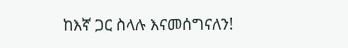ከእኛ ጋር ስላሉ እናመሰግናለን!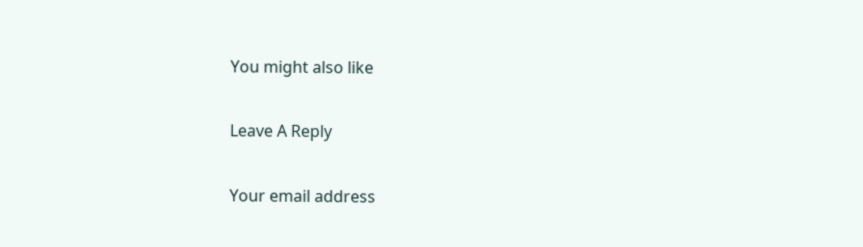You might also like

Leave A Reply

Your email address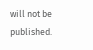will not be published.